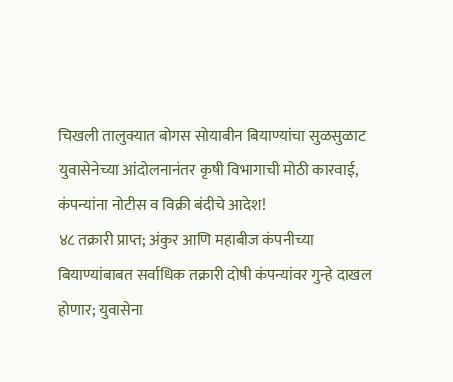चिखली तालुक्यात बोगस सोयाबीन बियाण्यांचा सुळसुळाट
युवासेनेच्या आंदोलनानंतर कृषी विभागाची मोठी कारवाई, कंपन्यांना नोटीस व विक्री बंदीचे आदेश!
४८ तक्रारी प्राप्त; अंकुर आणि महाबीज कंपनीच्या बियाण्यांबाबत सर्वाधिक तक्रारी दोषी कंपन्यांवर गुन्हे दाखल होणार; युवासेना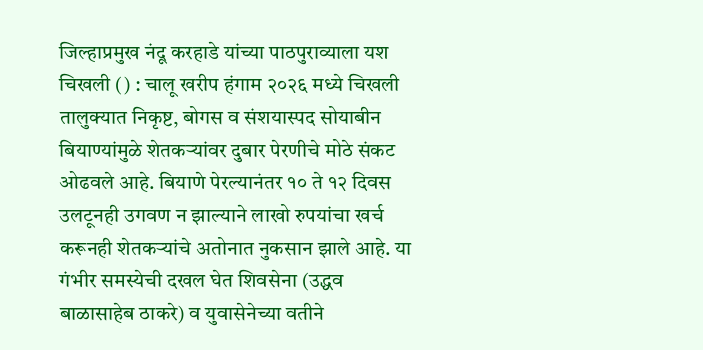जिल्हाप्रमुख नंदू करहाडे यांच्या पाठपुराव्याला यश
चिखली () : चालू खरीप हंगाम २०२६ मध्ये चिखली तालुक्यात निकृष्ट, बोगस व संशयास्पद सोयाबीन बियाण्यांमुळे शेतकऱ्यांवर दुबार पेरणीचे मोठे संकट ओढवले आहे. बियाणे पेरल्यानंतर १० ते १२ दिवस उलटूनही उगवण न झाल्याने लाखो रुपयांचा खर्च करूनही शेतकऱ्यांचे अतोनात नुकसान झाले आहे. या गंभीर समस्येची दखल घेत शिवसेना (उद्धव बाळासाहेब ठाकरे) व युवासेनेच्या वतीने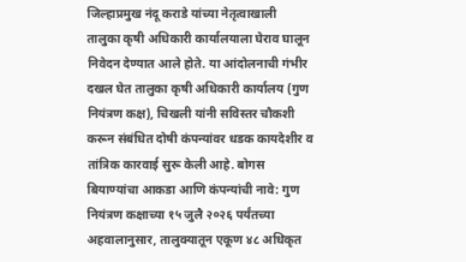जिल्हाप्रमुख नंदू कराडे यांच्या नेतृत्वाखाली तालुका कृषी अधिकारी कार्यालयाला घेराव घालून निवेदन देण्यात आले होते. या आंदोलनाची गंभीर दखल घेत तालुका कृषी अधिकारी कार्यालय (गुण नियंत्रण कक्ष), चिखली यांनी सविस्तर चौकशी करून संबंधित दोषी कंपन्यांवर धडक कायदेशीर व तांत्रिक कारवाई सुरू केली आहे. बोगस बियाण्यांचा आकडा आणि कंपन्यांची नावे: गुण नियंत्रण कक्षाच्या १५ जुलै २०२६ पर्यंतच्या अहवालानुसार, तालुक्यातून एकूण ४८ अधिकृत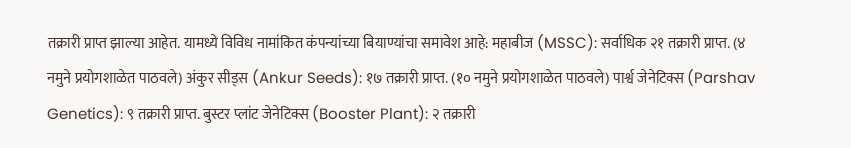तक्रारी प्राप्त झाल्या आहेत. यामध्ये विविध नामांकित कंपन्यांच्या बियाण्यांचा समावेश आहे: महाबीज (MSSC): सर्वाधिक २१ तक्रारी प्राप्त. (४ नमुने प्रयोगशाळेत पाठवले) अंकुर सीड्स (Ankur Seeds): १७ तक्रारी प्राप्त. (१० नमुने प्रयोगशाळेत पाठवले) पार्श्व जेनेटिक्स (Parshav Genetics): ९ तक्रारी प्राप्त. बुस्टर प्लांट जेनेटिक्स (Booster Plant): २ तक्रारी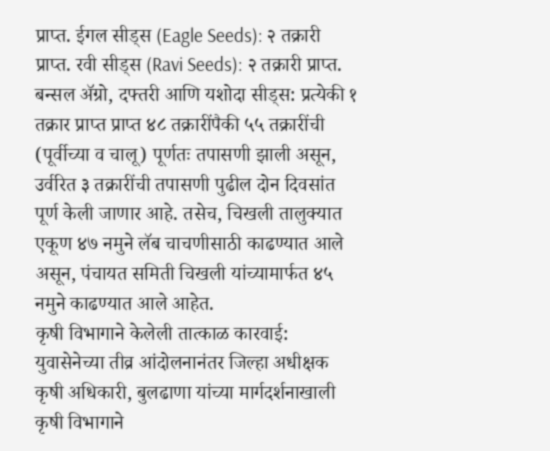प्राप्त. ईगल सीड्स (Eagle Seeds): २ तक्रारी प्राप्त. रवी सीड्स (Ravi Seeds): २ तक्रारी प्राप्त. बन्सल ॲग्रो, दफ्तरी आणि यशोदा सीड्स: प्रत्येकी १ तक्रार प्राप्त प्राप्त ४८ तक्रारींपैकी ५५ तक्रारींची (पूर्वीच्या व चालू) पूर्णतः तपासणी झाली असून, उर्वरित ३ तक्रारींची तपासणी पुढील दोन दिवसांत पूर्ण केली जाणार आहे. तसेच, चिखली तालुक्यात एकूण ४७ नमुने लॅब चाचणीसाठी काढण्यात आले असून, पंचायत समिती चिखली यांच्यामार्फत ४५ नमुने काढण्यात आले आहेत.
कृषी विभागाने केलेली तात्काळ कारवाई: युवासेनेच्या तीव्र आंदोलनानंतर जिल्हा अधीक्षक कृषी अधिकारी, बुलढाणा यांच्या मार्गदर्शनाखाली कृषी विभागाने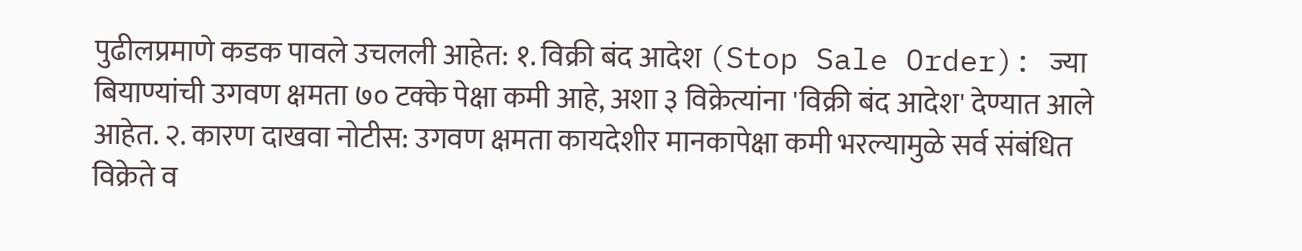पुढीलप्रमाणे कडक पावले उचलली आहेत: १. विक्री बंद आदेश (Stop Sale Order): ज्या बियाण्यांची उगवण क्षमता ७० टक्के पेक्षा कमी आहे, अशा ३ विक्रेत्यांना 'विक्री बंद आदेश' देण्यात आले आहेत. २. कारण दाखवा नोटीस: उगवण क्षमता कायदेशीर मानकापेक्षा कमी भरल्यामुळे सर्व संबंधित विक्रेते व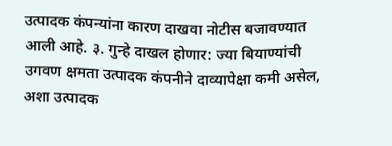उत्पादक कंपन्यांना कारण दाखवा नोटीस बजावण्यात आली आहे. ३. गुन्हे दाखल होणार: ज्या बियाण्यांची उगवण क्षमता उत्पादक कंपनीने दाव्यापेक्षा कमी असेल, अशा उत्पादक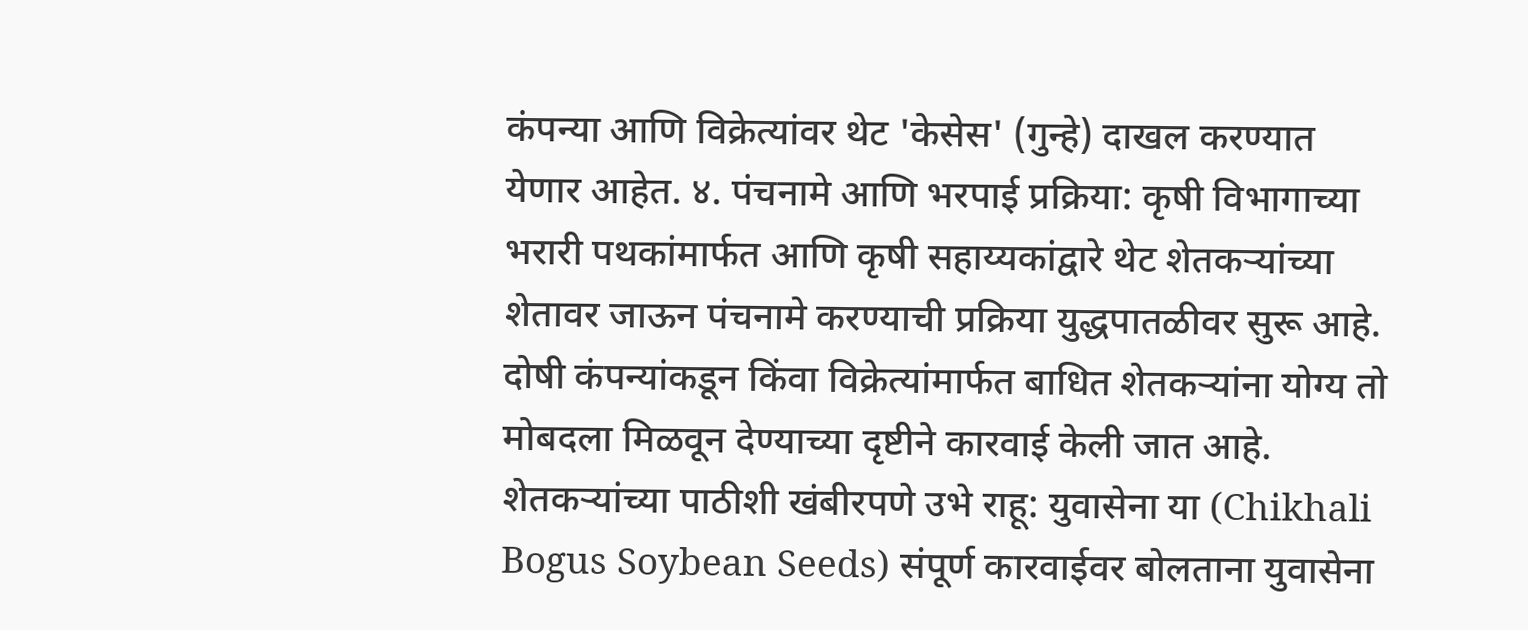कंपन्या आणि विक्रेत्यांवर थेट 'केसेस' (गुन्हे) दाखल करण्यात येणार आहेत. ४. पंचनामे आणि भरपाई प्रक्रिया: कृषी विभागाच्या भरारी पथकांमार्फत आणि कृषी सहाय्यकांद्वारे थेट शेतकऱ्यांच्या शेतावर जाऊन पंचनामे करण्याची प्रक्रिया युद्धपातळीवर सुरू आहे. दोषी कंपन्यांकडून किंवा विक्रेत्यांमार्फत बाधित शेतकऱ्यांना योग्य तो मोबदला मिळवून देण्याच्या दृष्टीने कारवाई केली जात आहे. शेतकऱ्यांच्या पाठीशी खंबीरपणे उभे राहू: युवासेना या (Chikhali Bogus Soybean Seeds) संपूर्ण कारवाईवर बोलताना युवासेना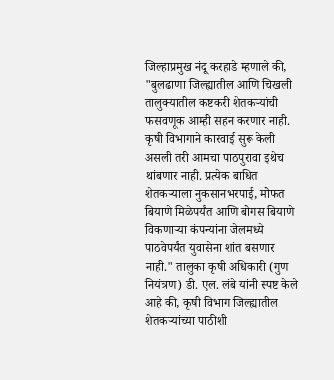जिल्हाप्रमुख नंदू करहाडे म्हणाले की, "बुलढाणा जिल्ह्यातील आणि चिखली तालुक्यातील कष्टकरी शेतकऱ्यांची फसवणूक आम्ही सहन करणार नाही. कृषी विभागाने कारवाई सुरू केली असली तरी आमचा पाठपुरावा इथेच थांबणार नाही. प्रत्येक बाधित शेतकऱ्याला नुकसानभरपाई, मोफत बियाणे मिळेपर्यंत आणि बोगस बियाणे विकणाऱ्या कंपन्यांना जेलमध्ये पाठवेपर्यंत युवासेना शांत बसणार नाही." तालुका कृषी अधिकारी (गुण नियंत्रण) डी. एल. लंबे यांनी स्पष्ट केले आहे की, कृषी विभाग जिल्ह्यातील शेतकऱ्यांच्या पाठीशी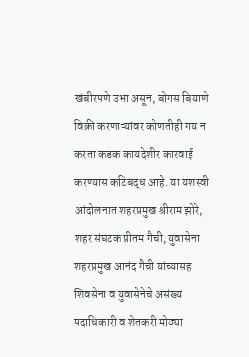खंबीरपणे उभा असून, बोगस बियाणे विक्री करणाऱ्यांवर कोणतीही गय न करता कडक कायदेशीर कारवाई करण्यास कटिबद्ध आहे. या यशस्वी आंदोलनात शहरप्रमुख श्रीराम झोरे, शहर संघटक प्रीतम गैची, युवासेना शहरप्रमुख आनंद गैची यांच्यासह शिवसेना व युवासेनेचे असंख्य पदाधिकारी व शेतकरी मोठ्या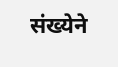संख्येने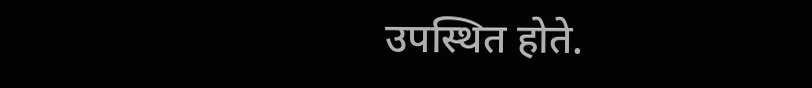उपस्थित होते.